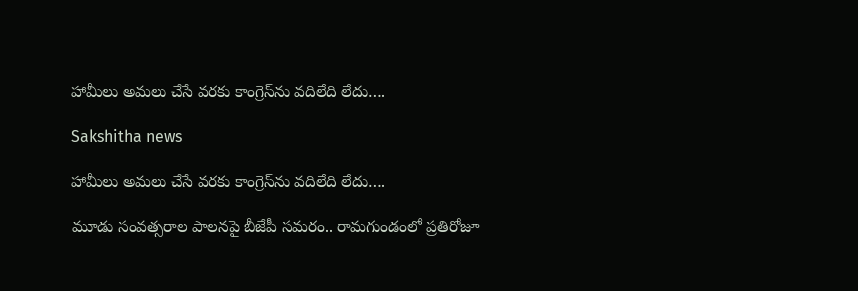హామీలు అమలు చేసే వరకు కాంగ్రెస్‌ను వదిలేది లేదు….

Sakshitha news

హామీలు అమలు చేసే వరకు కాంగ్రెస్‌ను వదిలేది లేదు….

మూడు సంవత్సరాల పాలనపై బీజేపీ సమరం.. రామగుండంలో ప్రతిరోజూ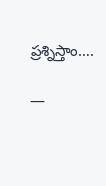ప్రశ్నిస్తాం….

—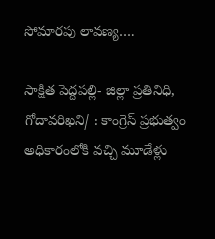సోమారపు లావణ్య….

సాక్షిత పెద్దపల్లి- జిల్లా ప్రతినిధి, గోదావరిఖని/ : కాంగ్రెస్‌ ప్రభుత్వం అధికారంలోకి వచ్చి మూడేళ్లు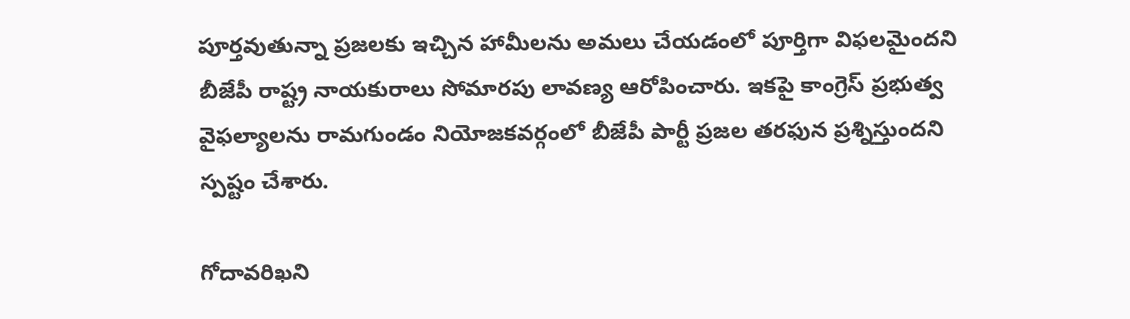పూర్తవుతున్నా ప్రజలకు ఇచ్చిన హామీలను అమలు చేయడంలో పూర్తిగా విఫలమైందని బీజేపీ రాష్ట్ర నాయకురాలు సోమారపు లావణ్య ఆరోపించారు. ఇకపై కాంగ్రెస్‌ ప్రభుత్వ వైఫల్యాలను రామగుండం నియోజకవర్గంలో బీజేపీ పార్టీ ప్రజల తరఫున ప్రశ్నిస్తుందని స్పష్టం చేశారు.

గోదావరిఖని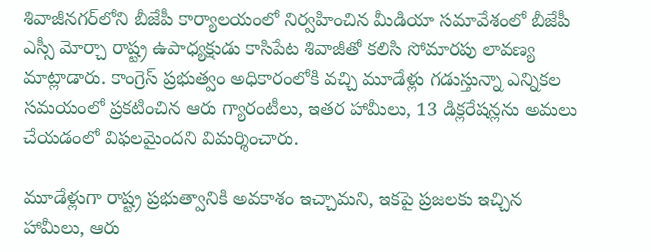శివాజీనగర్‌లోని బీజేపీ కార్యాలయంలో నిర్వహించిన మీడియా సమావేశంలో బీజేపీ ఎస్సీ మోర్చా రాష్ట్ర ఉపాధ్యక్షుడు కాసిపేట శివాజీతో కలిసి సోమారపు లావణ్య మాట్లాడారు. కాంగ్రెస్‌ ప్రభుత్వం అధికారంలోకి వచ్చి మూడేళ్లు గడుస్తున్నా ఎన్నికల సమయంలో ప్రకటించిన ఆరు గ్యారంటీలు, ఇతర హామీలు, 13 డిక్లరేషన్లను అమలు చేయడంలో విఫలమైందని విమర్శించారు.

మూడేళ్లుగా రాష్ట్ర ప్రభుత్వానికి అవకాశం ఇచ్చామని, ఇకపై ప్రజలకు ఇచ్చిన హామీలు, ఆరు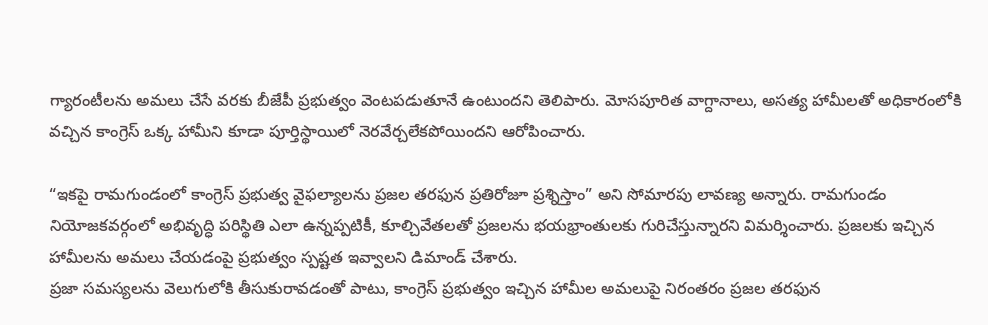గ్యారంటీలను అమలు చేసే వరకు బీజేపీ ప్రభుత్వం వెంటపడుతూనే ఉంటుందని తెలిపారు. మోసపూరిత వాగ్దానాలు, అసత్య హామీలతో అధికారంలోకి వచ్చిన కాంగ్రెస్‌ ఒక్క హామీని కూడా పూర్తిస్థాయిలో నెరవేర్చలేకపోయిందని ఆరోపించారు.

“ఇకపై రామగుండంలో కాంగ్రెస్‌ ప్రభుత్వ వైఫల్యాలను ప్రజల తరఫున ప్రతిరోజూ ప్రశ్నిస్తాం” అని సోమారపు లావణ్య అన్నారు. రామగుండం నియోజకవర్గంలో అభివృద్ధి పరిస్థితి ఎలా ఉన్నప్పటికీ, కూల్చివేతలతో ప్రజలను భయభ్రాంతులకు గురిచేస్తున్నారని విమర్శించారు. ప్రజలకు ఇచ్చిన హామీలను అమలు చేయడంపై ప్రభుత్వం స్పష్టత ఇవ్వాలని డిమాండ్‌ చేశారు.
ప్రజా సమస్యలను వెలుగులోకి తీసుకురావడంతో పాటు, కాంగ్రెస్‌ ప్రభుత్వం ఇచ్చిన హామీల అమలుపై నిరంతరం ప్రజల తరఫున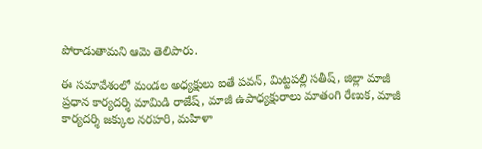పోరాడుతామని ఆమె తెలిపారు.

ఈ సమావేశంలో మండల అధ్యక్షులు ఐతే పవన్, మిట్టపల్లి సతీష్, జిల్లా మాజీ ప్రధాన కార్యదర్శి మామిడి రాజేష్, మాజీ ఉపాధ్యక్షురాలు మాతంగి రేణుక, మాజీ కార్యదర్శి జక్కుల నరహరి, మహిళా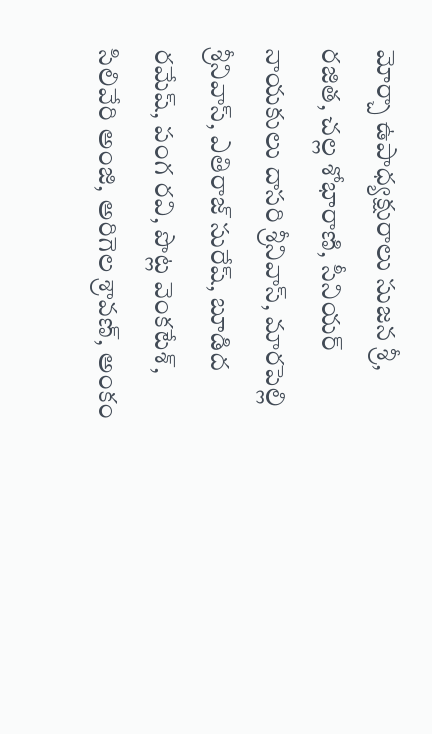మోర్చా ఉపాధ్యక్షురాలు సుజన శ్రీ, రజిత, చల్ల శోభారాణి, సీనియర్‌ నాయకులు దాసరి శ్రీనివాస్, మారపెల్లి శ్రీనివాస్, ఎతిరాజ్ సురేష్, బూడిద రమేష్, పంగ రవి, పొట్ల వెంకటేశ్, సిలివేరి అంజి, అరిగెల శ్రావణ్, అంకం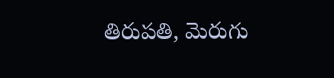తిరుపతి, మెరుగు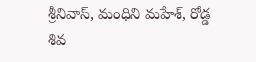శ్రీనివాస్, మంధిని మహేశ్, రోడ్డ శివ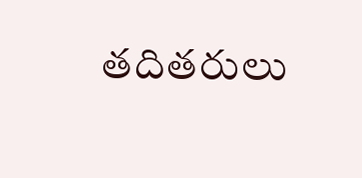తదితరులు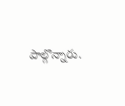పాల్గొన్నారు.